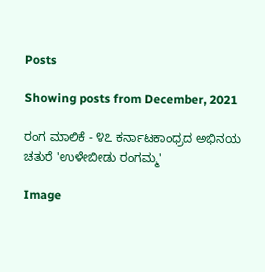Posts

Showing posts from December, 2021

ರಂಗ ಮಾಲಿಕೆ - ೪೭ ಕರ್ನಾಟಕಾಂಧ್ರದ ಅಭಿನಯ ಚತುರೆ 'ಉಳೇಬೀಡು ರಂಗಮ್ಮ'

Image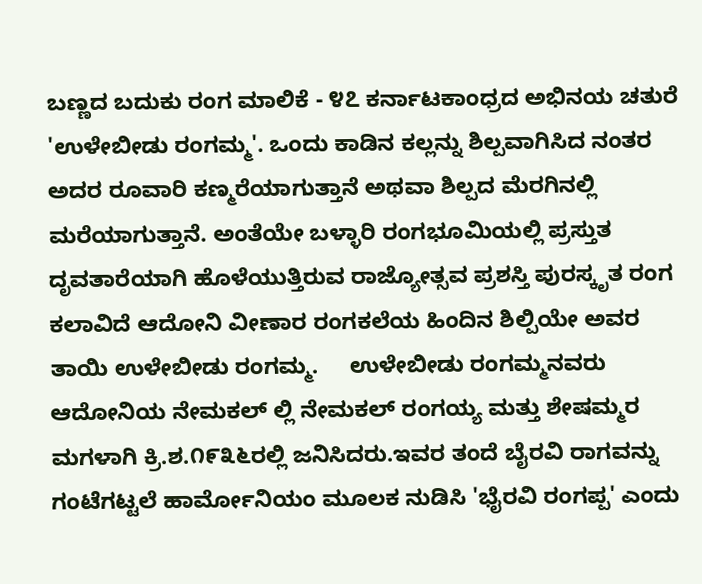ಬಣ್ಣದ ಬದುಕು ರಂಗ ಮಾಲಿಕೆ - ೪೭ ಕರ್ನಾಟಕಾಂಧ್ರದ ಅಭಿನಯ ಚತುರೆ 'ಉಳೇಬೀಡು ರಂಗಮ್ಮ'. ಒಂದು ಕಾಡಿನ ಕಲ್ಲನ್ನು ಶಿಲ್ಪವಾಗಿಸಿದ ನಂತರ ಅದರ ರೂವಾರಿ ಕಣ್ಮರೆಯಾಗುತ್ತಾನೆ ಅಥವಾ ಶಿಲ್ಪದ ಮೆರಗಿನಲ್ಲಿ ಮರೆಯಾಗುತ್ತಾನೆ. ಅಂತೆಯೇ ಬಳ್ಳಾರಿ ರಂಗಭೂಮಿಯಲ್ಲಿ ಪ್ರಸ್ತುತ ದೃವತಾರೆಯಾಗಿ ಹೊಳೆಯುತ್ತಿರುವ ರಾಜ್ಯೋತ್ಸವ ಪ್ರಶಸ್ತಿ ಪುರಸ್ಕೃತ ರಂಗ ಕಲಾವಿದೆ ಆದೋನಿ ವೀಣಾರ ರಂಗಕಲೆಯ ಹಿಂದಿನ ಶಿಲ್ಪಿಯೇ ಅವರ ತಾಯಿ ಉಳೇಬೀಡು ರಂಗಮ್ಮ.     ಉಳೇಬೀಡು ರಂಗಮ್ಮನವರು ಆದೋನಿಯ ನೇಮಕಲ್ ಲ್ಲಿ ನೇಮಕಲ್ ರಂಗಯ್ಯ ಮತ್ತು ಶೇಷಮ್ಮರ ಮಗಳಾಗಿ ಕ್ರಿ.ಶ.೧೯೩೬ರಲ್ಲಿ ಜನಿಸಿದರು.ಇವರ ತಂದೆ ಬೈರವಿ ರಾಗವನ್ನು ಗಂಟೆಗಟ್ಟಲೆ ಹಾರ್ಮೋನಿಯಂ ಮೂಲಕ ನುಡಿಸಿ 'ಭೈರವಿ ರಂಗಪ್ಪ' ಎಂದು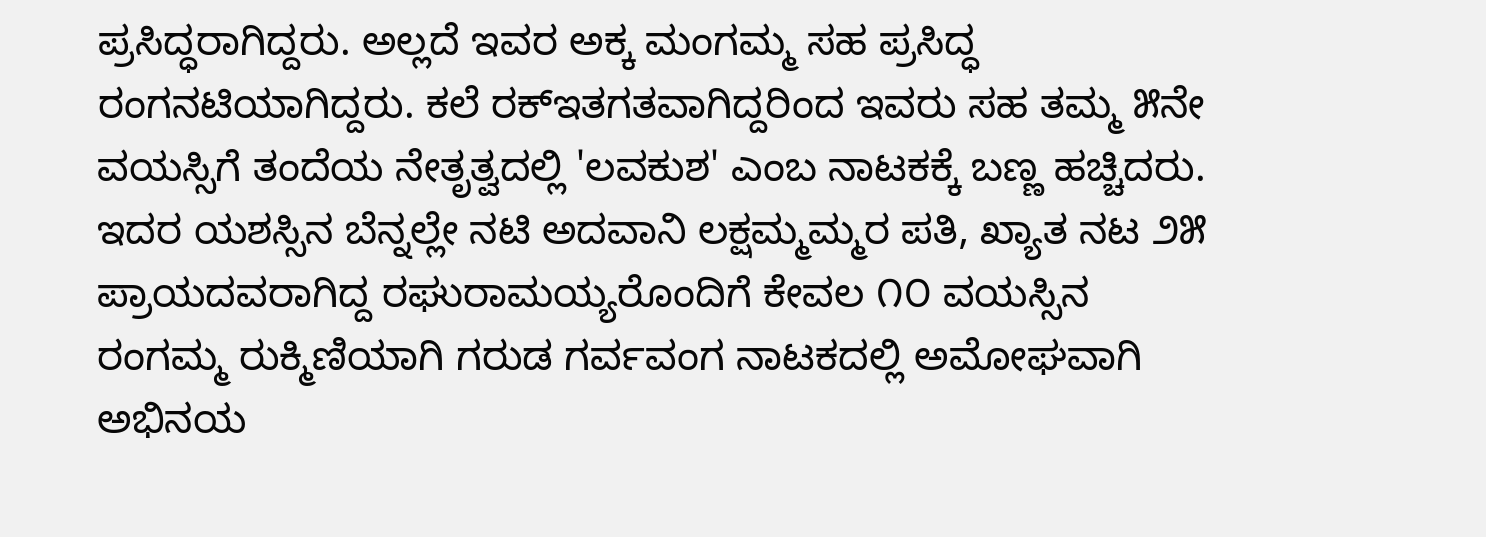ಪ್ರಸಿದ್ಧರಾಗಿದ್ದರು. ಅಲ್ಲದೆ ಇವರ ಅಕ್ಕ ಮಂಗಮ್ಮ ಸಹ ಪ್ರಸಿದ್ಧ ರಂಗನಟಿಯಾಗಿದ್ದರು. ಕಲೆ ರಕ್ಇತಗತವಾಗಿದ್ದರಿಂದ ಇವರು ಸಹ ತಮ್ಮ ೫ನೇ ವಯಸ್ಸಿಗೆ ತಂದೆಯ ನೇತೃತ್ವದಲ್ಲಿ 'ಲವಕುಶ' ಎಂಬ ನಾಟಕಕ್ಕೆ ಬಣ್ಣ ಹಚ್ಚಿದರು. ಇದರ ಯಶಸ್ಸಿನ ಬೆನ್ನಲ್ಲೇ ನಟಿ ಅದವಾನಿ ಲಕ್ಷಮ್ಮಮ್ಮರ ಪತಿ, ಖ್ಯಾತ ನಟ ೨೫ ಪ್ರಾಯದವರಾಗಿದ್ದ ರಘುರಾಮಯ್ಯರೊಂದಿಗೆ ಕೇವಲ ೧೦ ವಯಸ್ಸಿನ ರಂಗಮ್ಮ ರುಕ್ಮಿಣಿಯಾಗಿ ಗರುಡ ಗರ್ವವಂಗ ನಾಟಕದಲ್ಲಿ ಅಮೋಘವಾಗಿ ಅಭಿನಯ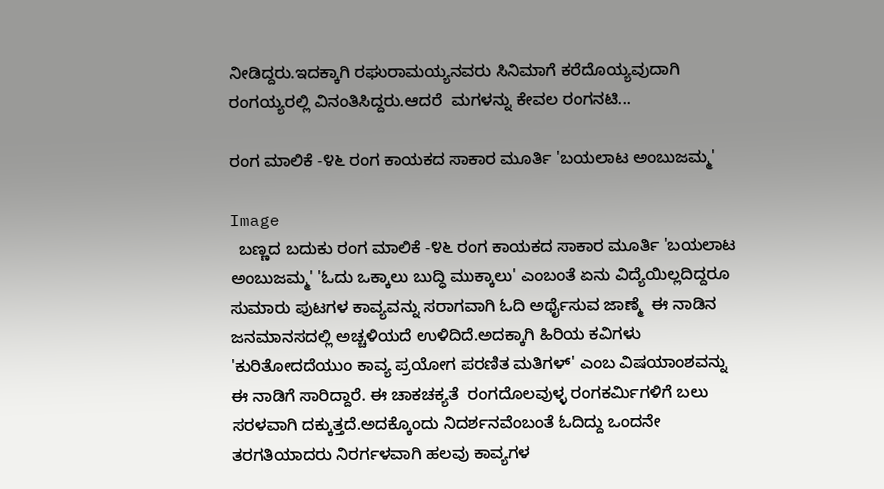ನೀಡಿದ್ದರು.ಇದಕ್ಕಾಗಿ ರಘುರಾಮಯ್ಯನವರು ಸಿನಿಮಾಗೆ ಕರೆದೊಯ್ಯವುದಾಗಿ ರಂಗಯ್ಯರಲ್ಲಿ ವಿನಂತಿಸಿದ್ದರು.ಆದರೆ  ಮಗಳನ್ನು ಕೇವಲ ರಂಗನಟಿ...

ರಂಗ ಮಾಲಿಕೆ -೪೬ ರಂಗ ಕಾಯಕದ ಸಾಕಾರ ಮೂರ್ತಿ 'ಬಯಲಾಟ ಅಂಬುಜಮ್ಮ'

Image
  ಬಣ್ಣದ ಬದುಕು ರಂಗ ಮಾಲಿಕೆ -೪೬ ರಂಗ ಕಾಯಕದ ಸಾಕಾರ ಮೂರ್ತಿ 'ಬಯಲಾಟ ಅಂಬುಜಮ್ಮ' 'ಓದು ಒಕ್ಕಾಲು ಬುದ್ಧಿ ಮುಕ್ಕಾಲು' ಎಂಬಂತೆ ಏನು ವಿದ್ಯೆಯಿಲ್ಲದಿದ್ದರೂ ಸುಮಾರು ಪುಟಗಳ ಕಾವ್ಯವನ್ನು ಸರಾಗವಾಗಿ ಓದಿ ಅರ್ಥೈಸುವ ಜಾಣ್ಮೆ  ಈ ನಾಡಿನ ಜನಮಾನಸದಲ್ಲಿ ಅಚ್ಚಳಿಯದೆ ಉಳಿದಿದೆ.ಅದಕ್ಕಾಗಿ ಹಿರಿಯ ಕವಿಗಳು 'ಕುರಿತೋದದೆಯುಂ ಕಾವ್ಯ ಪ್ರಯೋಗ ಪರಣಿತ ಮತಿಗಳ್' ಎಂಬ ವಿಷಯಾಂಶವನ್ನು ಈ ನಾಡಿಗೆ ಸಾರಿದ್ದಾರೆ. ಈ ಚಾಕಚಕ್ಯತೆ  ರಂಗದೊಲವುಳ್ಳ ರಂಗಕರ್ಮಿಗಳಿಗೆ ಬಲು ಸರಳವಾಗಿ ದಕ್ಕುತ್ತದೆ.ಅದಕ್ಕೊಂದು ನಿದರ್ಶನವೆಂಬಂತೆ ಓದಿದ್ದು ಒಂದನೇ ತರಗತಿಯಾದರು ನಿರರ್ಗಳವಾಗಿ ಹಲವು ಕಾವ್ಯಗಳ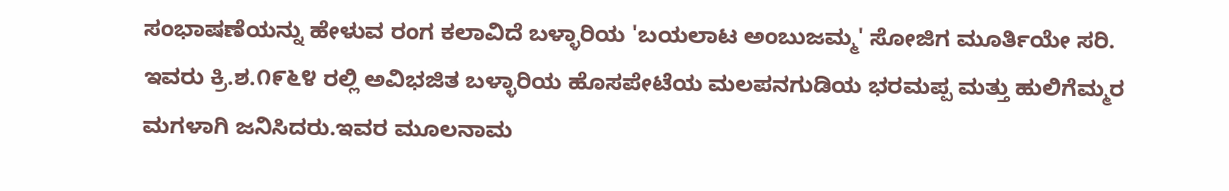ಸಂಭಾಷಣೆಯನ್ನು ಹೇಳುವ ರಂಗ ಕಲಾವಿದೆ ಬಳ್ಳಾರಿಯ 'ಬಯಲಾಟ ಅಂಬುಜಮ್ಮ' ಸೋಜಿಗ ಮೂರ್ತಿಯೇ ಸರಿ.    ಇವರು ಕ್ರಿ.ಶ.೧೯೬೪ ರಲ್ಲಿ ಅವಿಭಜಿತ ಬಳ್ಳಾರಿಯ ಹೊಸಪೇಟೆಯ ಮಲಪನಗುಡಿಯ ಭರಮಪ್ಪ ಮತ್ತು ಹುಲಿಗೆಮ್ಮರ ಮಗಳಾಗಿ ಜನಿಸಿದರು.ಇವರ ಮೂಲನಾಮ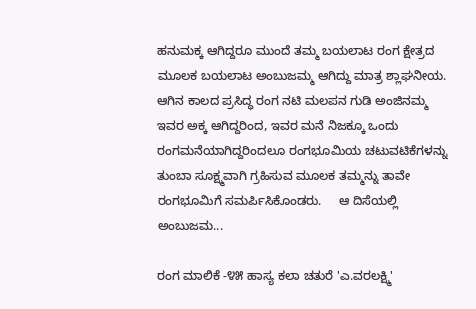ಹನುಮಕ್ಕ ಆಗಿದ್ದರೂ ಮುಂದೆ ತಮ್ಮ ಬಯಲಾಟ ರಂಗ ಕ್ಷೇತ್ರದ ಮೂಲಕ ಬಯಲಾಟ ಅಂಬುಜಮ್ಮ ಆಗಿದ್ದು ಮಾತ್ರ ಶ್ಲಾಘನೀಯ. ಆಗಿನ ಕಾಲದ ಪ್ರಸಿದ್ಧ ರಂಗ ನಟಿ ಮಲಪನ ಗುಡಿ ಅಂಜಿನಮ್ಮ ಇವರ ಅಕ್ಕ ಆಗಿದ್ದರಿಂದ, ಇವರ ಮನೆ ನಿಜಕ್ಕೂ ಒಂದು ರಂಗಮನೆಯಾಗಿದ್ದರಿಂದಲೂ ರಂಗಭೂಮಿಯ ಚಟುವಟಿಕೆಗಳನ್ನು ತುಂಬಾ ಸೂಕ್ಷ್ಮವಾಗಿ ಗ್ರಹಿಸುವ ಮೂಲಕ ತಮ್ಮನ್ನು ತಾವೇ ರಂಗಭೂಮಿಗೆ ಸಮರ್ಪಿಸಿಕೊಂಡರು.     ಆ ದಿಸೆಯಲ್ಲಿ ಅಂಬುಜಮ...

ರಂಗ ಮಾಲಿಕೆ -೪೫ ಹಾಸ್ಯ ಕಲಾ ಚತುರೆ 'ಎ.ವರಲಕ್ಷ್ಮಿ'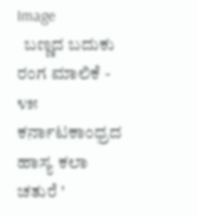Image
  ಬಣ್ಣದ ಬದುಕು ರಂಗ ಮಾಲಿಕೆ - ೪೫ ಕರ್ನಾಟಕಾಂಧ್ರದ ಹಾಸ್ಯ ಕಲಾ ಚತುರೆ '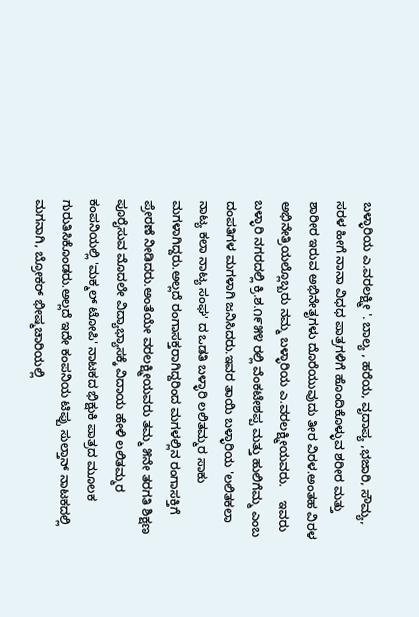ಬಳ್ಳಾರಿಯ ಎ.ವರಲಕ್ಷ್ಮೀ '. ಬಾಲ್ಯ , ಹರೆಯ, ವೃದಾಪ್ಯ ,ಭಜಾರಿ, ಸೌಮ್ಯ, ಸರಳ ಹೀಗೆ ನಾನಾ ವಿಧಧ ಪಾತ್ರಗಳಿಗೆ ಹೊಂದಿಕೊಳ್ಳುವ ಶರೀರ ಮತ್ತು ಶಾರೀರ ಇರುವ ಅಭಿನೇತೃಗಳು ದೊರೆಯುವುದು ತೀರ ವಿರಳ.ಅಂತಹ ವಿರಳ ಅಭಿನೇತ್ರಿಯಲ್ಲೊಬ್ಬರು ನಮ್ಮ ಬಳ್ಳಾರಿಯ ಎ.ವರಲಕ್ಷ್ಮೀಯವರು.    ಇವರು ಬಳ್ಳಾರಿ ನಗರದಲ್ಲಿ ಕ್ರಿ.ಶ.೧೯೫೪ ರಲ್ಲಿ ವೆಂಕಟೇಶಪ್ಪ ಮತ್ತು ಹುಲಿಗೆಮ್ಮ ಎಂಬ ದಂಪತಿಗಳ ಮಗಳಾಗಿ ಜನಿಸಿದರು.ಇವರ ತಾಯಿ ಬಳ್ಳಾರಿಯ 'ಲಲಿತಕಲಾ  ನಾಟ್ಯ ಕಲಾ ನಾಟ್ಯ ಸಂಘ' ದ ಒಡತಿ ಬಳ್ಳಾರಿ ಲಲಿತಮ್ಮರ ಸಾಕು ಮಗಳಾಗಿದ್ದರು.ಅಲ್ಲದೆ ರಂಗಾಸಕ್ತರಾಗಿದ್ದರಿಂದ ಮಗಳಲ್ಲಿನ ರಂಗಾಸಕ್ತಿಗೆ ಪ್ರೇರಣೆ ನೀಡಿದರು.ಅಂತೆಯೇ ವರಲಕ್ಷ್ಮೀಯವರು ತಮ್ಮ ೫ನೇ ತರಗತಿ ಶಿಕ್ಷಣ ಪೂರೈಸುವ ಮೊದಲೇ ವಿದ್ಯಾಭ್ಯಾಸಕ್ಕೆ ವಿದಾಯ ಹೇಳಿ ಲಲಿತಮ್ಮರ ಕಂಪನಿಯಲ್ಲಿ 'ಮಕ್ಮಲ್ ಟೋಪಿ' ನಾಟಕದ ಭಿಕ್ಷುಕಿ ಪಾತ್ರದ ಮೂಲಕ ಗುರುತಿಸಿಕೊಂಡರು.ಅಲ್ಲದೆ ಇದೇ ಕಂಪನಿಯ ಟಿಪ್ಪು ಸುಲ್ತಾನ್ ನಾಟಕದಲ್ಲಿ ಮಗನಾಗಿ, ಬ್ರೋಕರ್ ಭೀಷ್ಮಚಾರಿಯಲ್ಲಿ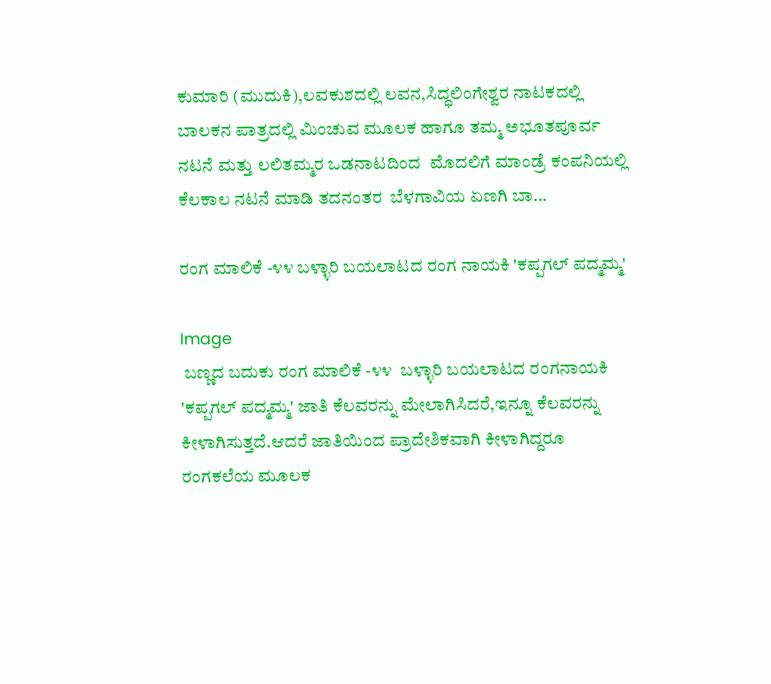ಕುಮಾರಿ (ಮುದುಕಿ),ಲವಕುಶದಲ್ಲಿ ಲವನ,ಸಿದ್ಧಲಿಂಗೇಶ್ವರ ನಾಟಕದಲ್ಲಿ ಬಾಲಕನ ಪಾತ್ರದಲ್ಲಿ ಮಿಂಚುವ ಮೂಲಕ ಹಾಗೂ ತಮ್ಮ ಅಭೂತಪೂರ್ವ ನಟನೆ ಮತ್ತು ಲಲಿತಮ್ಮರ ಒಡನಾಟದಿಂದ  ಮೊದಲಿಗೆ ಮಾಂಡ್ರೆ ಕಂಪನಿಯಲ್ಲಿ ಕೆಲಕಾಲ ನಟನೆ ಮಾಡಿ ತದನಂತರ  ಬೆಳಗಾವಿಯ ಏಣಗಿ ಬಾ...

ರಂಗ ಮಾಲಿಕೆ -೪೪ ಬಳ್ಳಾರಿ ಬಯಲಾಟದ ರಂಗ ನಾಯಕಿ 'ಕಪ್ಪಗಲ್ ಪದ್ಮಮ್ಮ'

Image
 ಬಣ್ಣದ ಬದುಕು ರಂಗ ಮಾಲಿಕೆ -೪೪  ಬಳ್ಳಾರಿ ಬಯಲಾಟದ ರಂಗನಾಯಕಿ 'ಕಪ್ಪಗಲ್ ಪದ್ಮಮ್ಮ' ಜಾತಿ ಕೆಲವರನ್ನು ಮೇಲಾಗಿಸಿದರೆ,ಇನ್ನೂ ಕೆಲವರನ್ನು ಕೀಳಾಗಿಸುತ್ತದೆ.ಆದರೆ ಜಾತಿಯಿಂದ ಪ್ರಾದೇಶಿಕವಾಗಿ ಕೀಳಾಗಿದ್ದರೂ ರಂಗಕಲೆಯ ಮೂಲಕ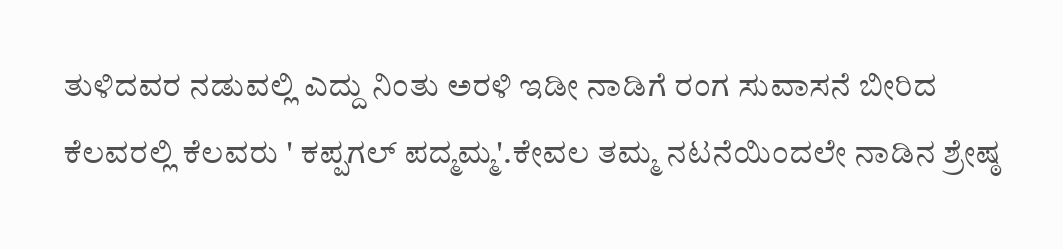ತುಳಿದವರ ನಡುವಲ್ಲಿ ಎದ್ದು ನಿಂತು ಅರಳಿ ಇಡೀ ನಾಡಿಗೆ ರಂಗ ಸುವಾಸನೆ ಬೀರಿದ ಕೆಲವರಲ್ಲಿ ಕೆಲವರು ' ಕಪ್ಪಗಲ್ ಪದ್ಮಮ್ಮ'.ಕೇವಲ ತಮ್ಮ ನಟನೆಯಿಂದಲೇ ನಾಡಿನ ಶ್ರೇಷ್ಠ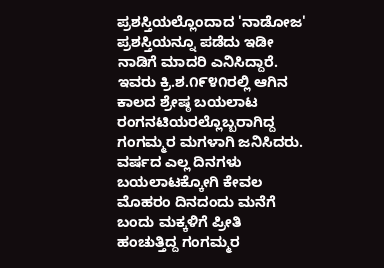ಪ್ರಶಸ್ತಿಯಲ್ಲೊಂದಾದ 'ನಾಡೋಜ' ಪ್ರಶಸ್ತಿಯನ್ನೂ ಪಡೆದು ಇಡೀ ನಾಡಿಗೆ ಮಾದರಿ ಎನಿಸಿದ್ದಾರೆ.     ಇವರು ಕ್ರಿ.ಶ.೧೯೪೧ರಲ್ಲಿ ಆಗಿನ ಕಾಲದ ಶ್ರೇಷ್ಠ ಬಯಲಾಟ ರಂಗನಟಿಯರಲ್ಲೊಬ್ಬರಾಗಿದ್ದ ಗಂಗಮ್ಮರ ಮಗಳಾಗಿ ಜನಿಸಿದರು. ವರ್ಷದ ಎಲ್ಲ ದಿನಗಳು ಬಯಲಾಟಕ್ಕೋಗಿ ಕೇವಲ ಮೊಹರಂ ದಿನದಂದು ಮನೆಗೆ ಬಂದು ಮಕ್ಕಳಿಗೆ ಪ್ರೀತಿ ಹಂಚುತ್ತಿದ್ದ ಗಂಗಮ್ಮರ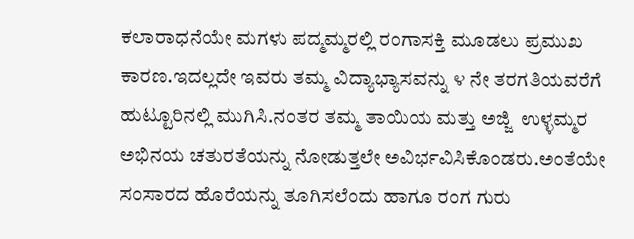ಕಲಾರಾಧನೆಯೇ ಮಗಳು ಪದ್ಮಮ್ಮರಲ್ಲಿ ರಂಗಾಸಕ್ತಿ ಮೂಡಲು ಪ್ರಮುಖ ಕಾರಣ.ಇದಲ್ಲದೇ ಇವರು ತಮ್ಮ ವಿದ್ಯಾಭ್ಯಾಸವನ್ನು ೪ ನೇ ತರಗತಿಯವರೆಗೆ ಹುಟ್ಟೂರಿನಲ್ಲಿ ಮುಗಿಸಿ.ನಂತರ ತಮ್ಮ ತಾಯಿಯ ಮತ್ತು ಅಜ್ಜಿ  ಉಳ್ಳಮ್ಮರ ಅಭಿನಯ ಚತುರತೆಯನ್ನು ನೋಡುತ್ತಲೇ ಅವಿರ್ಭವಿಸಿಕೊಂಡರು.ಅಂತೆಯೇ ಸಂಸಾರದ ಹೊರೆಯನ್ನು ತೂಗಿಸಲೆಂದು ಹಾಗೂ ರಂಗ ಗುರು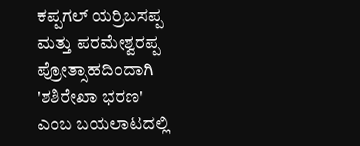ಕಪ್ಪಗಲ್ ಯರ್ರಿಬಸಪ್ಪ ಮತ್ತು ಪರಮೇಶ್ವರಪ್ಪ ಪ್ರೋತ್ಸಾಹದಿಂದಾಗಿ 'ಶಶಿರೇಖಾ ಭರಣ' ಎಂಬ ಬಯಲಾಟದಲ್ಲಿ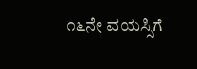೧೬ನೇ ವಯಸ್ಸಿಗೆ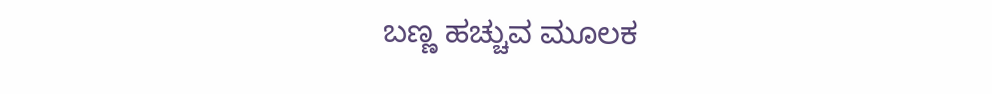ಬಣ್ಣ ಹಚ್ಚುವ ಮೂಲಕ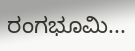ರಂಗಭೂಮಿ...